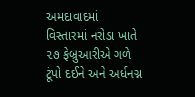અમદાવાદમાં વિસ્તારમાં નરોડા ખાતે ૨૭ ફેબ્રુઆરીએ ગળે ટૂંપો દઈને અને અર્ધનગ્ન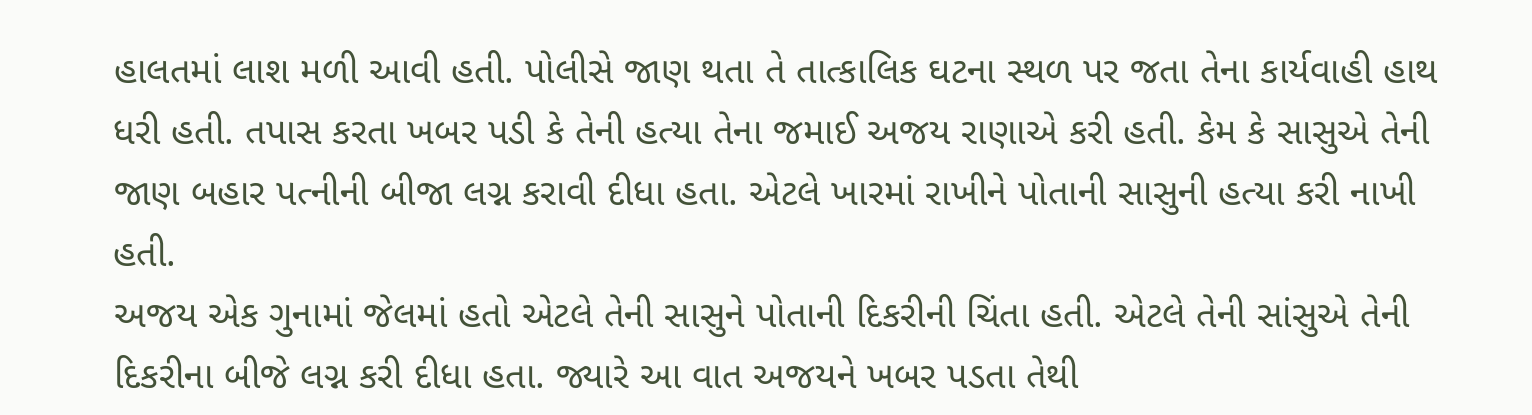હાલતમાં લાશ મળી આવી હતી. પોલીસે જાણ થતા તે તાત્કાલિક ઘટના સ્થળ પર જતા તેના કાર્યવાહી હાથ ધરી હતી. તપાસ કરતા ખબર પડી કે તેની હત્યા તેના જમાઈ અજય રાણાએ કરી હતી. કેમ કે સાસુએ તેની જાણ બહાર પત્નીની બીજા લગ્ન કરાવી દીધા હતા. એટલે ખારમાં રાખીને પોતાની સાસુની હત્યા કરી નાખી હતી.
અજય એક ગુનામાં જેલમાં હતો એટલે તેની સાસુને પોતાની દિકરીની ચિંતા હતી. એટલે તેની સાંસુએ તેની દિકરીના બીજે લગ્ન કરી દીધા હતા. જ્યારે આ વાત અજયને ખબર પડતા તેથી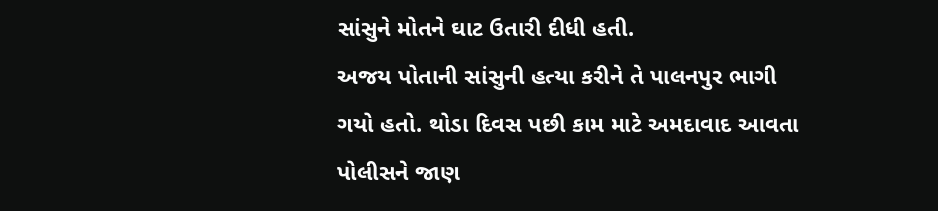સાંસુને મોતને ઘાટ ઉતારી દીધી હતી.
અજય પોતાની સાંસુની હત્યા કરીને તે પાલનપુર ભાગી ગયો હતો. થોડા દિવસ પછી કામ માટે અમદાવાદ આવતા પોલીસને જાણ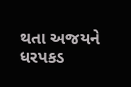થતા અજયને ધરપકડ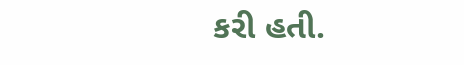કરી હતી.